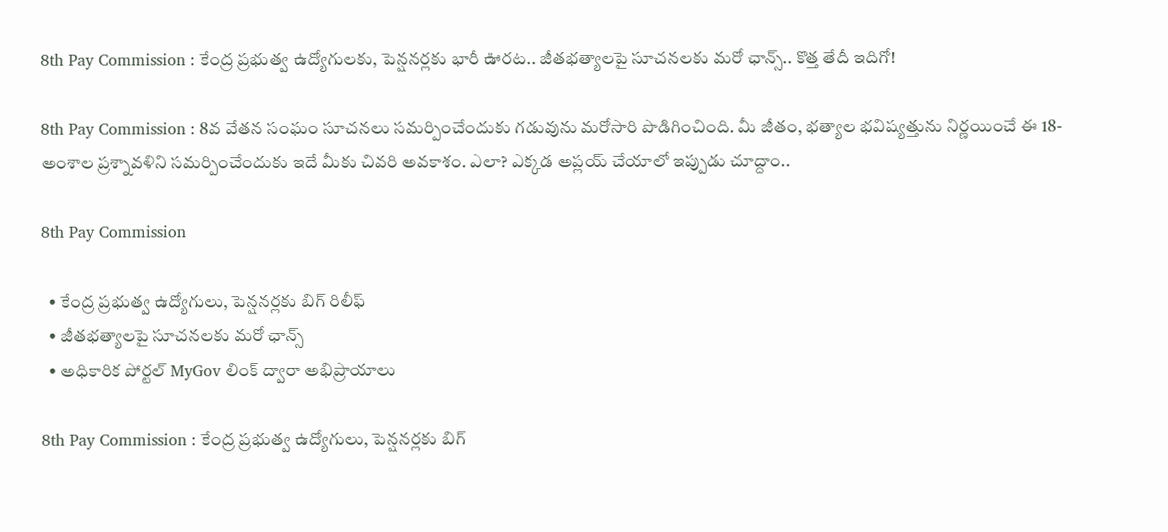8th Pay Commission : కేంద్ర ప్రభుత్వ ఉద్యోగులకు, పెన్షనర్లకు భారీ ఊరట.. జీతభత్యాలపై సూచనలకు మరో ఛాన్స్.. కొత్త తేదీ ఇదిగో!

8th Pay Commission : 8వ వేతన సంఘం సూచనలు సమర్పించేందుకు గడువును మరోసారి పొడిగించింది. మీ జీతం, భత్యాల భవిష్యత్తును నిర్ణయించే ఈ 18-అంశాల ప్రశ్నావళిని సమర్పించేందుకు ఇదే మీకు చివరి అవకాశం. ఎలా? ఎక్కడ అప్లయ్ చేయాలో ఇప్పుడు చూద్దాం..

8th Pay Commission

  • కేంద్ర ప్రభుత్వ ఉద్యోగులు, పెన్షనర్లకు బిగ్ రిలీఫ్
  • జీతభత్యాలపై సూచనలకు మరో ఛాన్స్
  • అధికారిక పోర్టల్ MyGov లింక్ ద్వారా అభిప్రాయాలు

8th Pay Commission : కేంద్ర ప్రభుత్వ ఉద్యోగులు, పెన్షనర్లకు బిగ్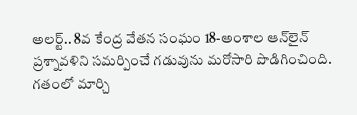అలర్ట్.. 8వ కేంద్ర వేతన సంఘం 18-అంశాల ఆన్‌లైన్ ప్రశ్నావళిని సమర్పించే గడువును మరోసారి పొడిగించింది. గతంలో మార్చి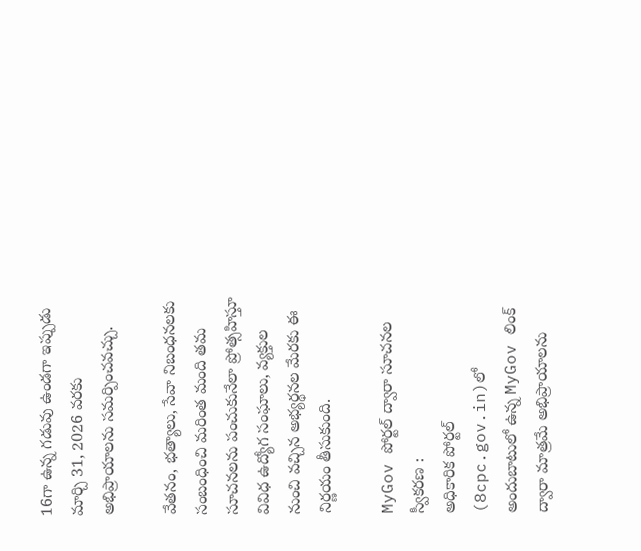16గా ఉన్న గడువు ఉండగా ఇప్పుడు మార్చి 31, 2026 వరకు అభిప్రాయాలను సమర్పించవచ్చు.

వేతనం, భత్యాలు, సేవా నిబంధనలకు సంబంధించి మరింత మంది తమ సూచనలను పంచుకునేలా ప్రోత్సహిస్తూ వివిధ ఉద్యోగ సంఘాలు, వ్యక్తుల నుంచి వచ్చిన అభ్యర్థనల మేరకు ఈ నిర్ణయం తీసుకుంది.

MyGov పోర్టల్ ద్వారా సూచనల స్వీకరణ :
అధికారిక పోర్టల్ (8cpc.gov.in)లో అందుబాటులో ఉన్న MyGov లింక్ ద్వారా మాత్రమే అభిప్రాయాలను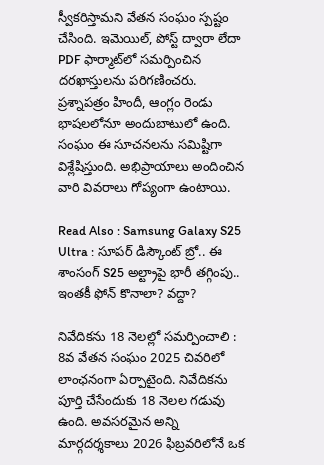స్వీకరిస్తామని వేతన సంఘం స్పష్టం చేసింది. ఇమెయిల్, పోస్ట్ ద్వారా లేదా PDF ఫార్మాట్‌లో సమర్పించిన దరఖాస్తులను పరిగణించరు. ప్రశ్నాపత్రం హిందీ, ఆంగ్లం రెండు భాషలలోనూ అందుబాటులో ఉంది. సంఘం ఈ సూచనలను సమిష్టిగా విశ్లేషిస్తుంది. అభిప్రాయాలు అందించిన వారి వివరాలు గోప్యంగా ఉంటాయి.

Read Also : Samsung Galaxy S25 Ultra : సూపర్ డిస్కౌంట్ బ్రో.. ఈ శాంసంగ్ S25 అల్ట్రాపై భారీ తగ్గింపు.. ఇంతకీ ఫోన్ కొనాలా? వద్దా?

నివేదికను 18 నెలల్లో సమర్పించాలి :
8వ వేతన సంఘం 2025 చివరిలో లాంఛనంగా ఏర్పాటైంది. నివేదికను పూర్తి చేసేందుకు 18 నెలల గడువు ఉంది. అవసరమైన అన్ని మార్గదర్శకాలు 2026 ఫిబ్రవరిలోనే ఒక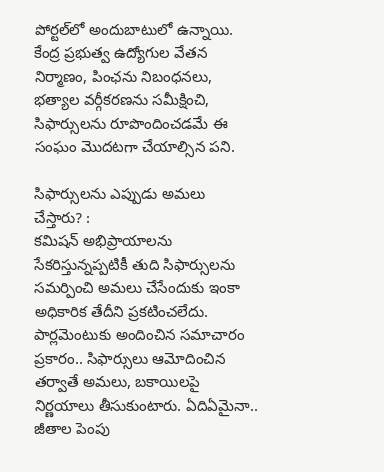పోర్టల్‌లో అందుబాటులో ఉన్నాయి. కేంద్ర ప్రభుత్వ ఉద్యోగుల వేతన నిర్మాణం, పింఛను నిబంధనలు, భత్యాల వర్గీకరణను సమీక్షించి, సిఫార్సులను రూపొందించడమే ఈ సంఘం మొదటగా చేయాల్సిన పని.

సిఫార్సులను ఎప్పుడు అమలు చేస్తారు? :
కమిషన్ అభిప్రాయాలను సేకరిస్తున్నప్పటికీ తుది సిఫార్సులను సమర్పించి అమలు చేసేందుకు ఇంకా అధికారిక తేదీని ప్రకటించలేదు. పార్లమెంటుకు అందించిన సమాచారం ప్రకారం.. సిఫార్సులు ఆమోదించిన తర్వాతే అమలు, బకాయిలపై నిర్ణయాలు తీసుకుంటారు. ఏదిఏమైనా.. జీతాల పెంపు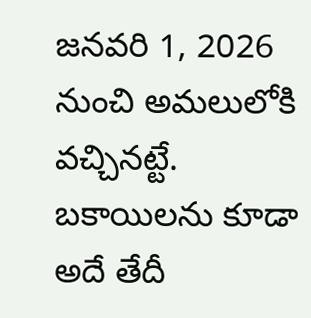జనవరి 1, 2026 నుంచి అమలులోకి వచ్చినట్టే. బకాయిలను కూడా అదే తేదీ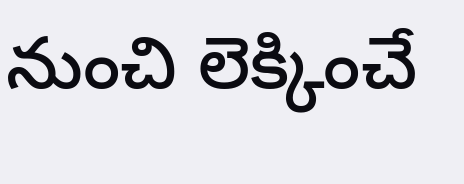నుంచి లెక్కించే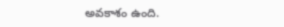అవకాశం ఉంది.